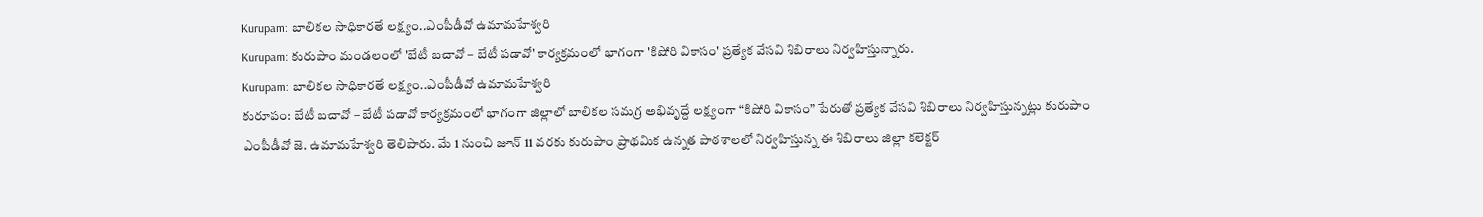Kurupam: బాలికల సాధికారతే లక్ష్యం..ఎంపీడీవో ఉమామహేశ్వరి
Kurupam: కురుపాం మండలంలో 'బేటీ బచావో – బేటీ పడావో' కార్యక్రమంలో భాగంగా 'కిషోరి వికాసం' ప్రత్యేక వేసవి శిబిరాలు నిర్వహిస్తున్నారు.
Kurupam: బాలికల సాధికారతే లక్ష్యం..ఎంపీడీవో ఉమామహేశ్వరి
కురూపం: బేటీ బచావో – బేటీ పడావో కార్యక్రమంలో భాగంగా జిల్లాలో బాలికల సమగ్ర అభివృద్దే లక్ష్యంగా “కిషోరి వికాసం” పేరుతో ప్రత్యేక వేసవి శిబిరాలు నిర్వహిస్తున్నట్లు కురుపాం ఎంపీడీవో జె. ఉమామహేశ్వరి తెలిపారు. మే 1 నుంచి జూన్ 11 వరకు కురుపాం ప్రాథమిక ఉన్నత పాఠశాలలో నిర్వహిస్తున్న ఈ శిబిరాలు జిల్లా కలెక్టర్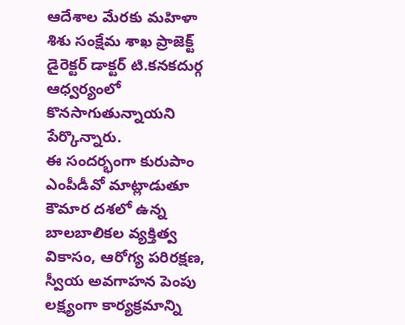ఆదేశాల మేరకు మహిళా శిశు సంక్షేమ శాఖ ప్రాజెక్ట్ డైరెక్టర్ డాక్టర్ టి.కనకదుర్గ ఆధ్వర్యంలో కొనసాగుతున్నాయని పేర్కొన్నారు.
ఈ సందర్భంగా కురుపాం ఎంపీడీవో మాట్లాడుతూ కౌమార దశలో ఉన్న బాలబాలికల వ్యక్తిత్వ వికాసం, ఆరోగ్య పరిరక్షణ, స్వీయ అవగాహన పెంపు లక్ష్యంగా కార్యక్రమాన్ని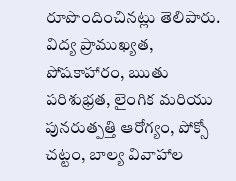రూపొందించినట్లు తెలిపారు. విద్య ప్రాముఖ్యత, పోషకాహారం, ఋతు పరిశుభ్రత, లైంగిక మరియు పునరుత్పత్తి ఆరోగ్యం, పోక్సో చట్టం, బాల్య వివాహాల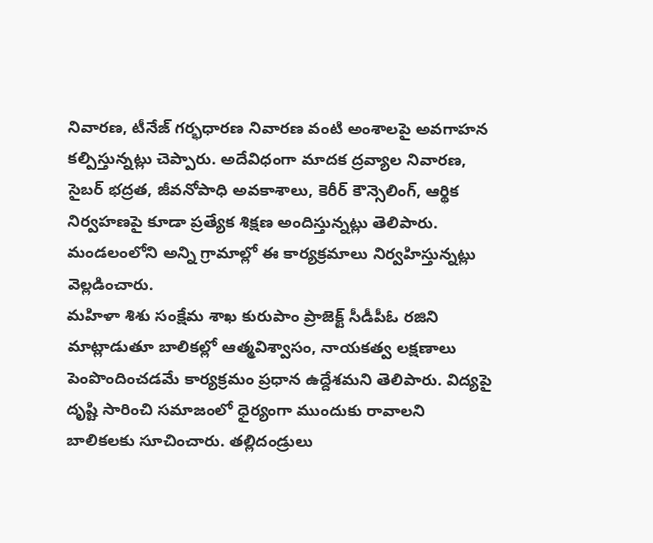నివారణ, టీనేజ్ గర్భధారణ నివారణ వంటి అంశాలపై అవగాహన కల్పిస్తున్నట్లు చెప్పారు. అదేవిధంగా మాదక ద్రవ్యాల నివారణ, సైబర్ భద్రత, జీవనోపాధి అవకాశాలు, కెరీర్ కౌన్సెలింగ్, ఆర్థిక నిర్వహణపై కూడా ప్రత్యేక శిక్షణ అందిస్తున్నట్లు తెలిపారు. మండలంలోని అన్ని గ్రామాల్లో ఈ కార్యక్రమాలు నిర్వహిస్తున్నట్లు వెల్లడించారు.
మహిళా శిశు సంక్షేమ శాఖ కురుపాం ప్రాజెక్ట్ సీడీపీఓ రజిని మాట్లాడుతూ బాలికల్లో ఆత్మవిశ్వాసం, నాయకత్వ లక్షణాలు పెంపొందించడమే కార్యక్రమం ప్రధాన ఉద్దేశమని తెలిపారు. విద్యపై దృష్టి సారించి సమాజంలో ధైర్యంగా ముందుకు రావాలని బాలికలకు సూచించారు. తల్లిదండ్రులు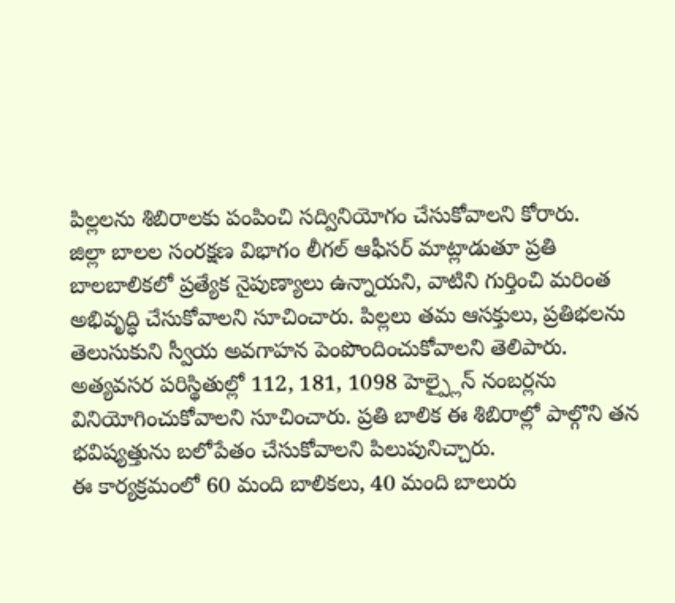పిల్లలను శిబిరాలకు పంపించి సద్వినియోగం చేసుకోవాలని కోరారు.
జిల్లా బాలల సంరక్షణ విభాగం లీగల్ ఆఫీసర్ మాట్లాడుతూ ప్రతి బాలబాలికలో ప్రత్యేక నైపుణ్యాలు ఉన్నాయని, వాటిని గుర్తించి మరింత అభివృద్ధి చేసుకోవాలని సూచించారు. పిల్లలు తమ ఆసక్తులు, ప్రతిభలను తెలుసుకుని స్వీయ అవగాహన పెంపొందించుకోవాలని తెలిపారు. అత్యవసర పరిస్థితుల్లో 112, 181, 1098 హెల్ప్లైన్ నంబర్లను వినియోగించుకోవాలని సూచించారు. ప్రతి బాలిక ఈ శిబిరాల్లో పాల్గొని తన భవిష్యత్తును బలోపేతం చేసుకోవాలని పిలుపునిచ్చారు.
ఈ కార్యక్రమంలో 60 మంది బాలికలు, 40 మంది బాలురు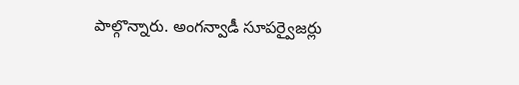పాల్గొన్నారు. అంగన్వాడీ సూపర్వైజర్లు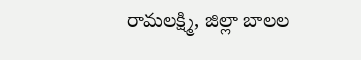రామలక్ష్మి, జిల్లా బాలల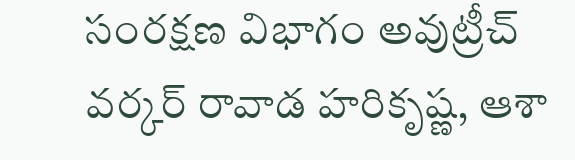సంరక్షణ విభాగం అవుట్రీచ్ వర్కర్ రావాడ హరికృష్ణ, ఆశా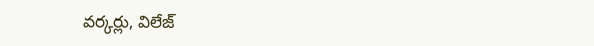వర్కర్లు, విలేజ్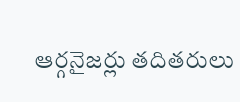ఆర్గనైజర్లు తదితరులు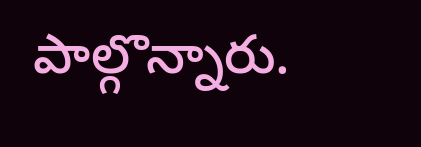పాల్గొన్నారు.